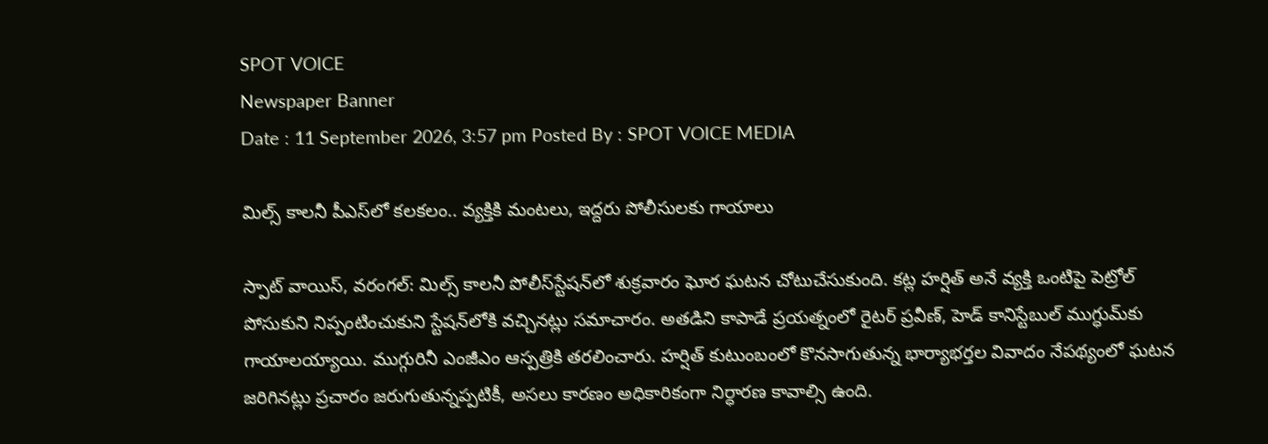SPOT VOICE
Newspaper Banner
Date : 11 September 2026, 3:57 pm Posted By : SPOT VOICE MEDIA

మిల్స్‌ కాలనీ పీఎస్‌లో కలకలం.. వ్యక్తికి మంటలు, ఇద్దరు పోలీసులకు గాయాలు

స్పాట్ వాయిస్, వరంగల్: మిల్స్ కాలనీ పోలీస్‌స్టేషన్‌లో శుక్రవారం ఘోర ఘటన చోటుచేసుకుంది. కట్ల హర్షిత్ అనే వ్యక్తి ఒంటిపై పెట్రోల్ పోసుకుని నిప్పంటించుకుని స్టేషన్‌లోకి వచ్చినట్లు సమాచారం. అతడిని కాపాడే ప్రయత్నంలో రైటర్ ప్రవీణ్, హెడ్ కానిస్టేబుల్ ముగ్ధుమ్‌కు గాయాలయ్యాయి. ముగ్గురినీ ఎంజీఎం ఆస్పత్రికి తరలించారు. హర్షిత్ కుటుంబంలో కొనసాగుతున్న భార్యాభర్తల వివాదం నేపథ్యంలో ఘటన జరిగినట్లు ప్రచారం జరుగుతున్నప్పటికీ, అసలు కారణం అధికారికంగా నిర్ధారణ కావాల్సి ఉంది.